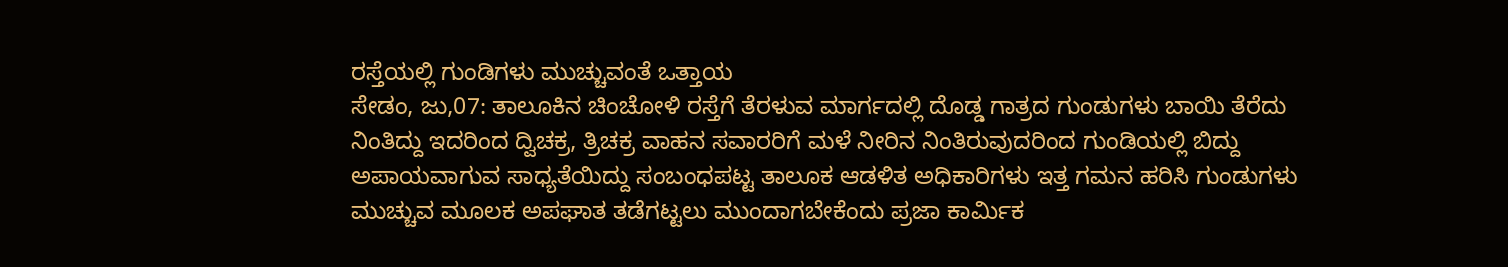ರಸ್ತೆಯಲ್ಲಿ ಗುಂಡಿಗಳು ಮುಚ್ಚುವಂತೆ ಒತ್ತಾಯ
ಸೇಡಂ, ಜು,07: ತಾಲೂಕಿನ ಚಿಂಚೋಳಿ ರಸ್ತೆಗೆ ತೆರಳುವ ಮಾರ್ಗದಲ್ಲಿ ದೊಡ್ಡ ಗಾತ್ರದ ಗುಂಡುಗಳು ಬಾಯಿ ತೆರೆದು ನಿಂತಿದ್ದು ಇದರಿಂದ ದ್ವಿಚಕ್ರ, ತ್ರಿಚಕ್ರ ವಾಹನ ಸವಾರರಿಗೆ ಮಳೆ ನೀರಿನ ನಿಂತಿರುವುದರಿಂದ ಗುಂಡಿಯಲ್ಲಿ ಬಿದ್ದು ಅಪಾಯವಾಗುವ ಸಾಧ್ಯತೆಯಿದ್ದು ಸಂಬಂಧಪಟ್ಟ ತಾಲೂಕ ಆಡಳಿತ ಅಧಿಕಾರಿಗಳು ಇತ್ತ ಗಮನ ಹರಿಸಿ ಗುಂಡುಗಳು ಮುಚ್ಚುವ ಮೂಲಕ ಅಪಘಾತ ತಡೆಗಟ್ಟಲು ಮುಂದಾಗಬೇಕೆಂದು ಪ್ರಜಾ ಕಾರ್ಮಿಕ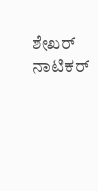ಶೇಖರ್ ನಾಟಿಕರ್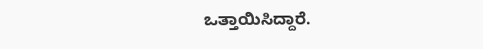ಒತ್ತಾಯಿಸಿದ್ದಾರೆ.